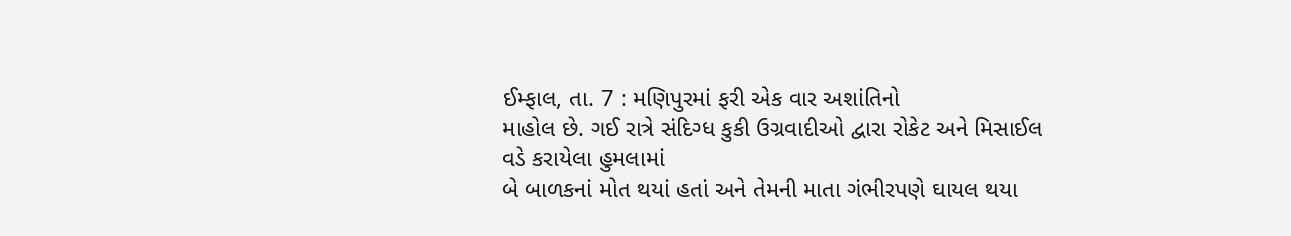ઈમ્ફાલ, તા. 7 : મણિપુરમાં ફરી એક વાર અશાંતિનો
માહોલ છે. ગઈ રાત્રે સંદિગ્ધ કુકી ઉગ્રવાદીઓ દ્વારા રોકેટ અને મિસાઈલ વડે કરાયેલા હુમલામાં
બે બાળકનાં મોત થયાં હતાં અને તેમની માતા ગંભીરપણે ઘાયલ થયા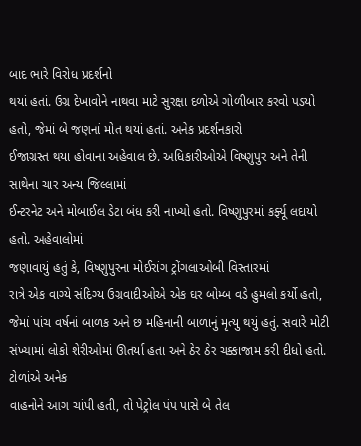બાદ ભારે વિરોધ પ્રદર્શનો
થયાં હતાં. ઉગ્ર દેખાવોને નાથવા માટે સુરક્ષા દળોએ ગોળીબાર કરવો પડયો હતો, જેમાં બે જણનાં મોત થયાં હતાં. અનેક પ્રદર્શનકારો
ઈજાગ્રસ્ત થયા હોવાના અહેવાલ છે. અધિકારીઓએ વિષ્ણુપુર અને તેની સાથેના ચાર અન્ય જિલ્લામાં
ઈન્ટરનેટ અને મોબાઈલ ડેટા બંધ કરી નાખ્યો હતો. વિષ્ણુપુરમાં કર્ફ્યૂ લદાયો હતો. અહેવાલોમાં
જણાવાયું હતું કે, વિષ્ણુપુરના મોઈરાંગ ટ્રોંગલાઓબી વિસ્તારમાં
રાત્રે એક વાગ્યે સંદિગ્ય ઉગ્રવાદીઓએ એક ઘર બોમ્બ વડે હુમલો કર્યો હતો, જેમાં પાંચ વર્ષનાં બાળક અને છ મહિનાની બાળાનું મૃત્યુ થયું હતું. સવારે મોટી
સંખ્યામાં લોકો શેરીઓમાં ઊતર્યા હતા અને ઠેર ઠેર ચક્કાજામ કરી દીધો હતો. ટોળાંએ અનેક
વાહનોને આગ ચાંપી હતી, તો પેટ્રોલ પંપ પાસે બે તેલ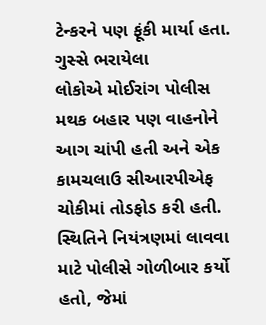ટેન્કરને પણ ફૂંકી માર્યા હતા. ગુસ્સે ભરાયેલા
લોકોએ મોઈરાંગ પોલીસ મથક બહાર પણ વાહનોને આગ ચાંપી હતી અને એક કામચલાઉ સીઆરપીએફ ચોકીમાં તોડફોડ કરી હતી. સ્થિતિને નિયંત્રણમાં લાવવા
માટે પોલીસે ગોળીબાર કર્યો હતો, જેમાં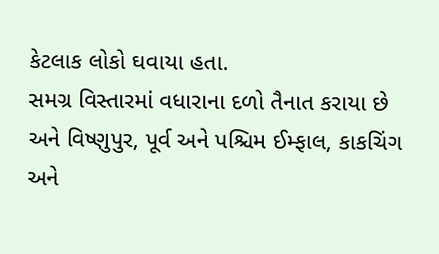કેટલાક લોકો ઘવાયા હતા.
સમગ્ર વિસ્તારમાં વધારાના દળો તૈનાત કરાયા છે અને વિષ્ણુપુર, પૂર્વ અને પશ્ચિમ ઈમ્ફાલ, કાકચિંગ અને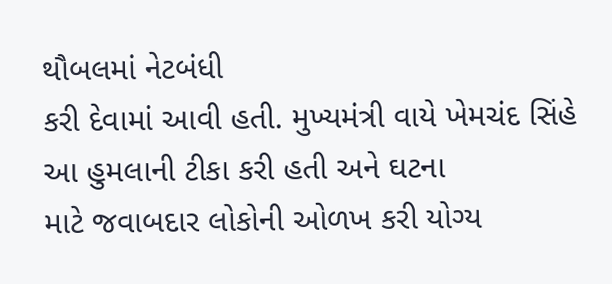થૌબલમાં નેટબંધી
કરી દેવામાં આવી હતી. મુખ્યમંત્રી વાયે ખેમચંદ સિંહે આ હુમલાની ટીકા કરી હતી અને ઘટના
માટે જવાબદાર લોકોની ઓળખ કરી યોગ્ય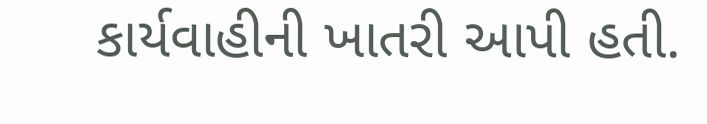કાર્યવાહીની ખાતરી આપી હતી.